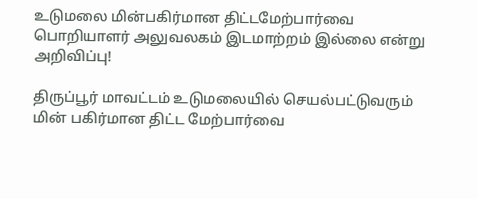உடுமலை மின்பகிர்மான திட்டமேற்பார்வை பொறியாளர் அலுவலகம் இடமாற்றம் இல்லை என்று அறிவிப்பு!

திருப்பூர் மாவட்டம் உடுமலையில் செயல்பட்டுவரும் மின் பகிர்மான திட்ட மேற்பார்வை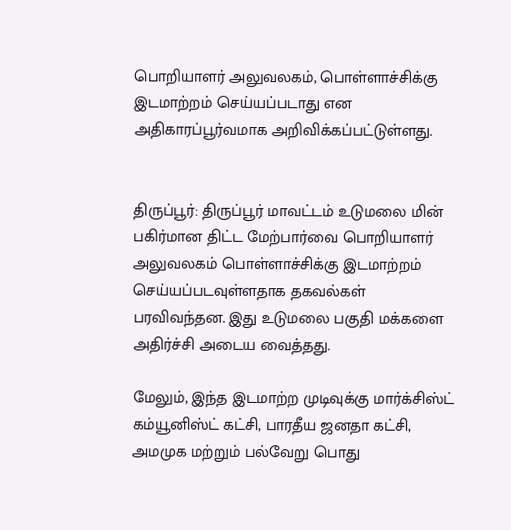பொறியாளர் அலுவலகம், பொள்ளாச்சிக்கு இடமாற்றம் செய்யப்படாது என அதிகாரப்பூர்வமாக அறிவிக்கப்பட்டுள்ளது.


திருப்பூர்: திருப்பூர் மாவட்டம் உடுமலை மின் பகிர்மான திட்ட மேற்பார்வை பொறியாளர் அலுவலகம் பொள்ளாச்சிக்கு இடமாற்றம் செய்யப்படவுள்ளதாக தகவல்கள் பரவிவந்தன. இது உடுமலை பகுதி மக்களை அதிர்ச்சி அடைய வைத்தது.

மேலும், இந்த இடமாற்ற முடிவுக்கு மார்க்சிஸ்ட் கம்யூனிஸ்ட் கட்சி, பாரதீய ஜனதா கட்சி, அமமுக மற்றும் பல்வேறு பொது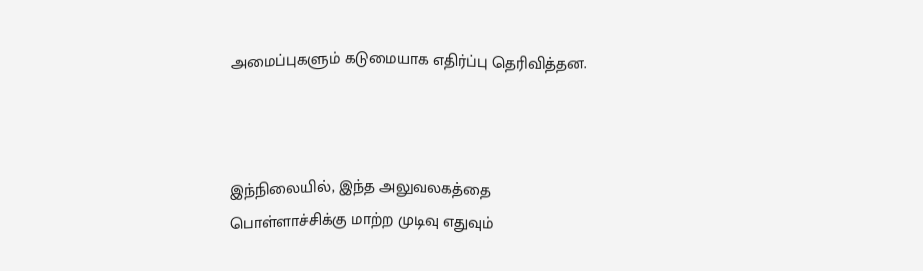அமைப்புகளும் கடுமையாக எதிர்ப்பு தெரிவித்தன.



இந்நிலையில், இந்த அலுவலகத்தை பொள்ளாச்சிக்கு மாற்ற முடிவு எதுவும்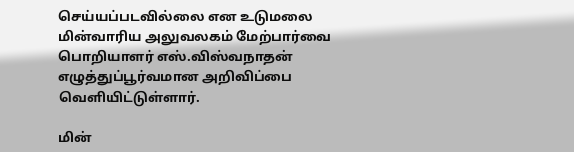செய்யப்படவில்லை என உடுமலை மின்வாரிய அலுவலகம் மேற்பார்வை பொறியாளர் எஸ்.விஸ்வநாதன் எழுத்துப்பூர்வமான அறிவிப்பை வெளியிட்டுள்ளார்.

மின்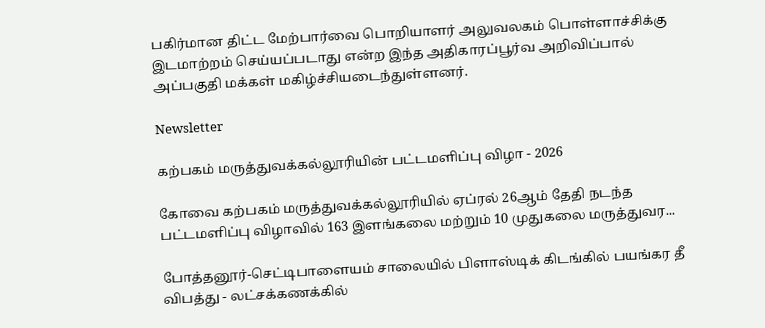பகிர்மான திட்ட மேற்பார்வை பொறியாளர் அலுவலகம் பொள்ளாச்சிக்கு இடமாற்றம் செய்யப்படாது என்ற இந்த அதிகாரப்பூர்வ அறிவிப்பால் அப்பகுதி மக்கள் மகிழ்ச்சியடைந்துள்ளனர்.

Newsletter

கற்பகம் மருத்துவக்கல்லூரியின் பட்டமளிப்பு விழா - 2026

கோவை கற்பகம் மருத்துவக்கல்லூரியில் ஏப்ரல் 26ஆம் தேதி நடந்த பட்டமளிப்பு விழாவில் 163 இளங்கலை மற்றும் 10 முதுகலை மருத்துவர...

போத்தனூர்-செட்டிபாளையம் சாலையில் பிளாஸ்டிக் கிடங்கில் பயங்கர தீ விபத்து - லட்சக்கணக்கில்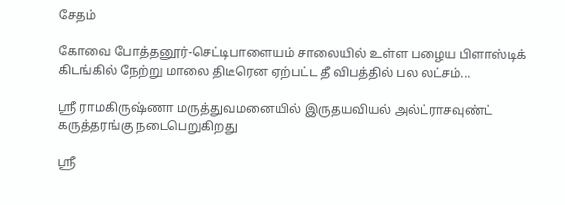சேதம்

கோவை போத்தனூர்-செட்டிபாளையம் சாலையில் உள்ள பழைய பிளாஸ்டிக் கிடங்கில் நேற்று மாலை திடீரென ஏற்பட்ட தீ விபத்தில் பல லட்சம்...

ஶ்ரீ ராமகிருஷ்ணா மருத்துவமனையில் இருதயவியல் அல்ட்ராசவுண்ட் கருத்தரங்கு நடைபெறுகிறது

ஶ்ரீ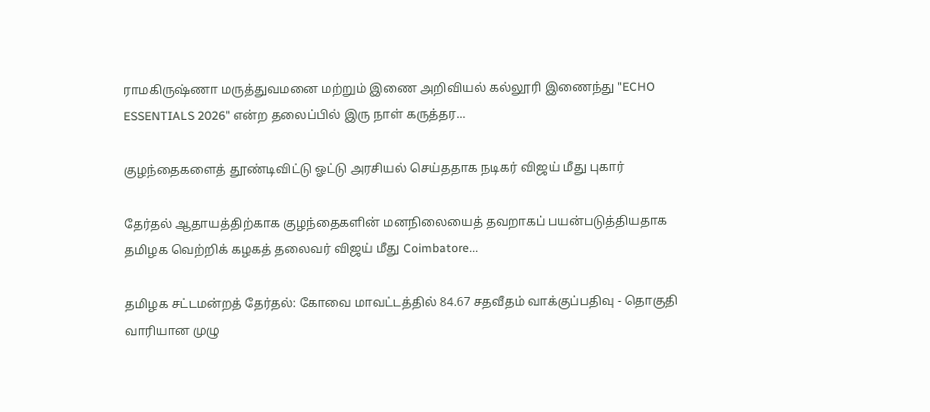ராமகிருஷ்ணா மருத்துவமனை மற்றும் இணை அறிவியல் கல்லூரி இணைந்து "ECHO ESSENTIALS 2026" என்ற தலைப்பில் இரு நாள் கருத்தர...

குழந்தைகளைத் தூண்டிவிட்டு ஓட்டு அரசியல் செய்ததாக நடிகர் விஜய் மீது புகார்

தேர்தல் ஆதாயத்திற்காக குழந்தைகளின் மனநிலையைத் தவறாகப் பயன்படுத்தியதாக தமிழக வெற்றிக் கழகத் தலைவர் விஜய் மீது Coimbatore...

தமிழக சட்டமன்றத் தேர்தல்: கோவை மாவட்டத்தில் 84.67 சதவீதம் வாக்குப்பதிவு - தொகுதி வாரியான முழு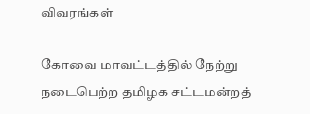விவரங்கள்

கோவை மாவட்டத்தில் நேற்று நடைபெற்ற தமிழக சட்டமன்றத்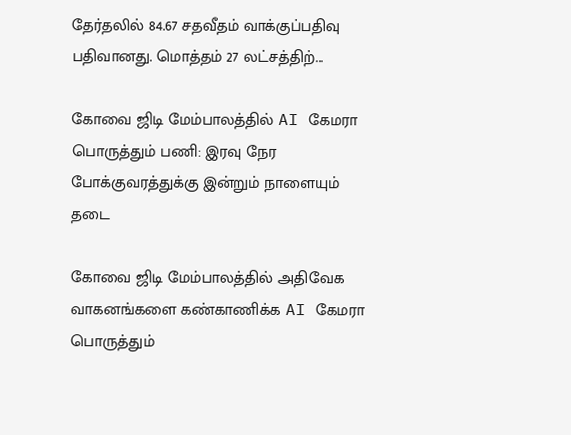தேர்தலில் 84.67 சதவீதம் வாக்குப்பதிவு பதிவானது. மொத்தம் 27 லட்சத்திற்...

கோவை ஜிடி மேம்பாலத்தில் AI கேமரா பொருத்தும் பணி: இரவு நேர போக்குவரத்துக்கு இன்றும் நாளையும் தடை

கோவை ஜிடி மேம்பாலத்தில் அதிவேக வாகனங்களை கண்காணிக்க AI கேமரா பொருத்தும்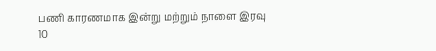பணி காரணமாக இன்று மற்றும் நாளை இரவு 10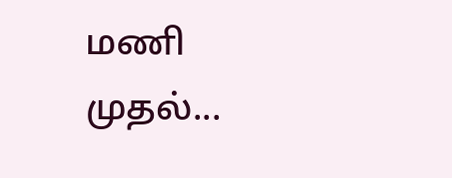மணி முதல்...